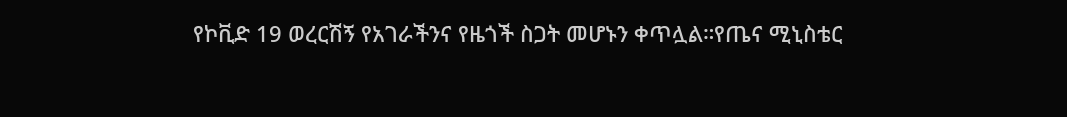የኮቪድ 19 ወረርሽኝ የአገራችንና የዜጎች ስጋት መሆኑን ቀጥሏል።የጤና ሚኒስቴር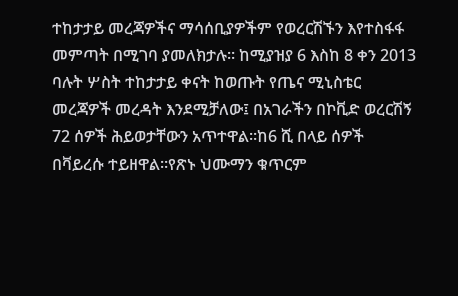ተከታታይ መረጃዎችና ማሳሰቢያዎችም የወረርሽኙን እየተስፋፋ መምጣት በሚገባ ያመለክታሉ። ከሚያዝያ 6 እስከ 8 ቀን 2013 ባሉት ሦስት ተከታታይ ቀናት ከወጡት የጤና ሚኒስቴር መረጃዎች መረዳት እንደሚቻለው፤ በአገራችን በኮቪድ ወረርሽኝ 72 ሰዎች ሕይወታቸውን አጥተዋል።ከ6 ሺ በላይ ሰዎች በቫይረሱ ተይዘዋል።የጽኑ ህሙማን ቁጥርም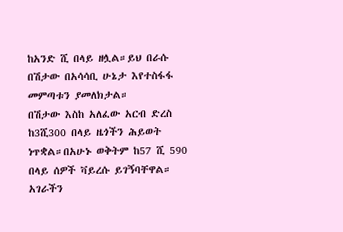ከአንድ ሺ በላይ ዘሏል።ይህ በራሱ በሽታው በአሳሳቢ ሁኔታ እየተስፋፋ መምጣቱን ያመለክታል።
በሽታው እስከ አለፈው አርብ ድረስ ከ3ሺ300 በላይ ዜጎችን ሕይወት ነጥቋል።በአሁኑ ወቅትም ከ57 ሺ 590 በላይ ሰዎች ቫይረሱ ይገኝባቸዋል።
አገራችን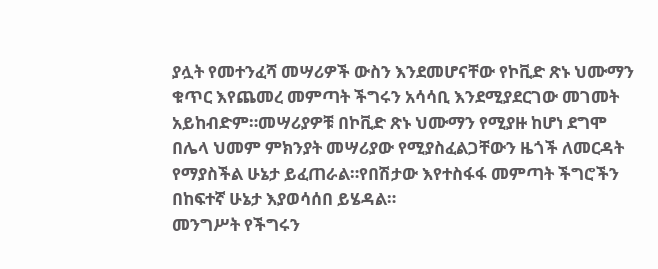ያሏት የመተንፈሻ መሣሪዎች ውስን እንደመሆናቸው የኮቪድ ጽኑ ህሙማን ቁጥር እየጨመረ መምጣት ችግሩን አሳሳቢ እንደሚያደርገው መገመት አይከብድም።መሣሪያዎቹ በኮቪድ ጽኑ ህሙማን የሚያዙ ከሆነ ደግሞ በሌላ ህመም ምክንያት መሣሪያው የሚያስፈልጋቸውን ዜጎች ለመርዳት የማያስችል ሁኔታ ይፈጠራል።የበሽታው እየተስፋፋ መምጣት ችግሮችን በከፍተኛ ሁኔታ እያወሳሰበ ይሄዳል።
መንግሥት የችግሩን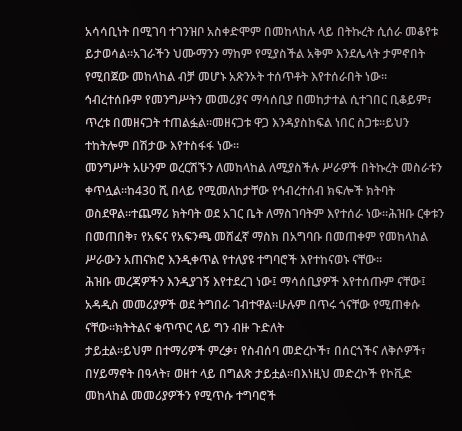አሳሳቢነት በሚገባ ተገንዝቦ አስቀድሞም በመከላከሉ ላይ በትኩረት ሲሰራ መቆየቱ ይታወሳል።አገራችን ህሙማንን ማከም የሚያስችል አቅም እንደሌላት ታምኖበት የሚበጀው መከላከል ብቻ መሆኑ አጽንኦት ተሰጥቶት እየተሰራበት ነው።
ኅብረተሰቡም የመንግሥትን መመሪያና ማሳሰቢያ በመከታተል ሲተገበር ቢቆይም፣ ጥረቱ በመዘናጋት ተጠልፏል።መዘናጋቱ ዋጋ እንዳያስከፍል ነበር ስጋቱ።ይህን ተከትሎም በሽታው እየተስፋፋ ነው።
መንግሥት አሁንም ወረርሽኙን ለመከላከል ለሚያስችሉ ሥራዎች በትኩረት መስራቱን ቀጥሏል።ከ430 ሺ በላይ የሚመለከታቸው የኅብረተሰብ ክፍሎች ክትባት ወስደዋል።ተጨማሪ ክትባት ወደ አገር ቤት ለማስገባትም እየተሰራ ነው።ሕዝቡ ርቀቱን በመጠበቅ፣ የአፍና የአፍንጫ መሸፈኛ ማስክ በአግባቡ በመጠቀም የመከላከል ሥራውን አጠናክሮ እንዲቀጥል የተለያዩ ተግባሮች እየተከናወኑ ናቸው።
ሕዝቡ መረጃዎችን እንዲያገኝ እየተደረገ ነው፤ ማሳሰቢያዎች እየተሰጡም ናቸው፤ አዳዲስ መመሪያዎች ወደ ትግበራ ገብተዋል።ሁሉም በጥሩ ጎናቸው የሚጠቀሱ ናቸው።ክትትልና ቁጥጥር ላይ ግን ብዙ ጉድለት
ታይቷል።ይህም በተማሪዎች ምረቃ፣ የስብሰባ መድረኮች፣ በሰርጎችና ለቅሶዎች፣ በሃይማኖት በዓላት፣ ወዘተ ላይ በግልጽ ታይቷል።በእነዚህ መድረኮች የኮቪድ መከላከል መመሪያዎችን የሚጥሱ ተግባሮች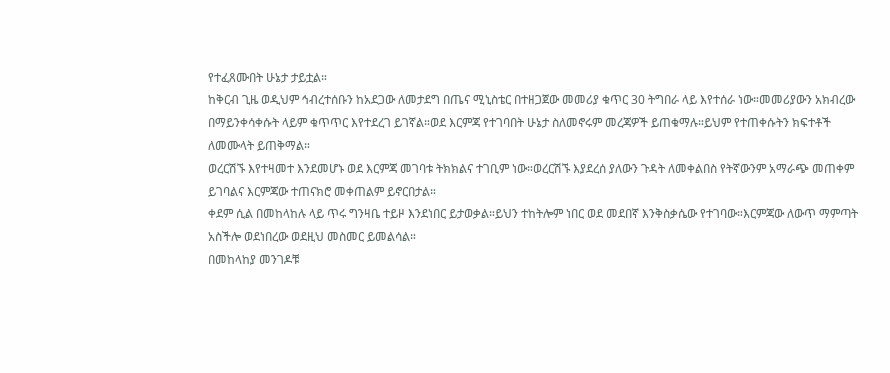የተፈጸሙበት ሁኔታ ታይቷል።
ከቅርብ ጊዜ ወዲህም ኅብረተሰቡን ከአደጋው ለመታደግ በጤና ሚኒስቴር በተዘጋጀው መመሪያ ቁጥር 30 ትግበራ ላይ እየተሰራ ነው።መመሪያውን አክብረው በማይንቀሳቀሱት ላይም ቁጥጥር እየተደረገ ይገኛል።ወደ እርምጃ የተገባበት ሁኔታ ስለመኖሩም መረጃዎች ይጠቁማሉ።ይህም የተጠቀሱትን ክፍተቶች ለመሙላት ይጠቅማል።
ወረርሽኙ እየተዛመተ እንደመሆኑ ወደ እርምጃ መገባቱ ትክክልና ተገቢም ነው።ወረርሽኙ እያደረሰ ያለውን ጉዳት ለመቀልበስ የትኛውንም አማራጭ መጠቀም ይገባልና እርምጃው ተጠናክሮ መቀጠልም ይኖርበታል።
ቀደም ሲል በመከላከሉ ላይ ጥሩ ግንዛቤ ተይዞ እንደነበር ይታወቃል።ይህን ተከትሎም ነበር ወደ መደበኛ እንቅስቃሴው የተገባው።እርምጃው ለውጥ ማምጣት አስችሎ ወደነበረው ወደዚህ መስመር ይመልሳል።
በመከላከያ መንገዶቹ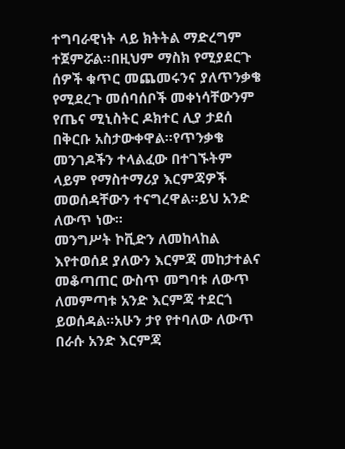ተግባራዊነት ላይ ክትትል ማድረግም ተጀምሯል።በዚህም ማስክ የሚያደርጉ ሰዎች ቁጥር መጨመሩንና ያለጥንቃቄ የሚደረጉ መሰባሰቦች መቀነሳቸውንም የጤና ሚኒስትር ዶክተር ሊያ ታደሰ በቅርቡ አስታውቀዋል።የጥንቃቄ መንገዶችን ተላልፈው በተገኙትም ላይም የማስተማሪያ እርምጃዎች መወሰዳቸውን ተናግረዋል።ይህ አንድ ለውጥ ነው።
መንግሥት ኮቪድን ለመከላከል እየተወሰደ ያለውን እርምጃ መከታተልና መቆጣጠር ውስጥ መግባቱ ለውጥ ለመምጣቱ አንድ እርምጃ ተደርጎ ይወሰዳል።አሁን ታየ የተባለው ለውጥ በራሱ አንድ እርምጃ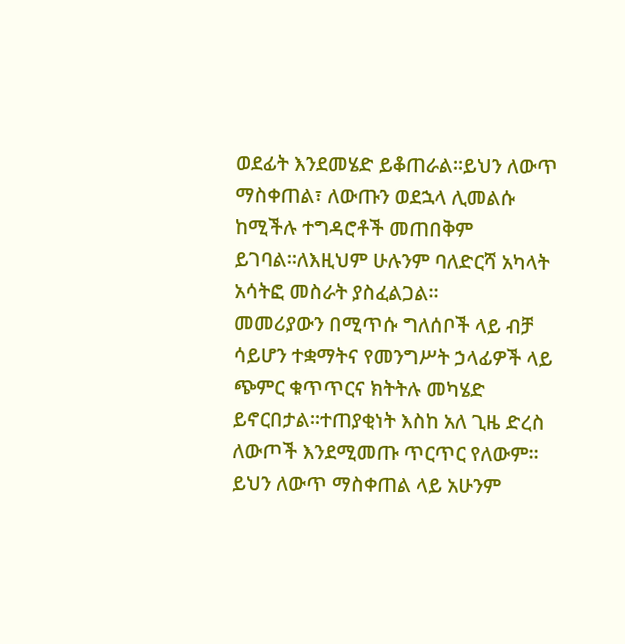ወደፊት እንደመሄድ ይቆጠራል።ይህን ለውጥ ማስቀጠል፣ ለውጡን ወደኋላ ሊመልሱ ከሚችሉ ተግዳሮቶች መጠበቅም ይገባል።ለእዚህም ሁሉንም ባለድርሻ አካላት አሳትፎ መስራት ያስፈልጋል።
መመሪያውን በሚጥሱ ግለሰቦች ላይ ብቻ ሳይሆን ተቋማትና የመንግሥት ኃላፊዎች ላይ ጭምር ቁጥጥርና ክትትሉ መካሄድ ይኖርበታል።ተጠያቂነት እስከ አለ ጊዜ ድረስ ለውጦች እንደሚመጡ ጥርጥር የለውም።
ይህን ለውጥ ማስቀጠል ላይ አሁንም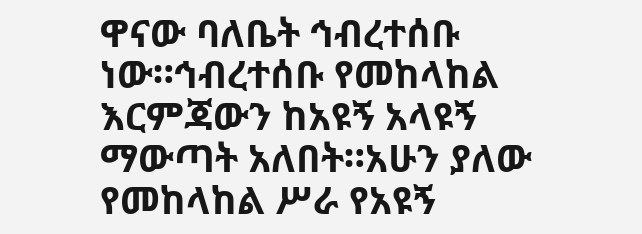ዋናው ባለቤት ኅብረተሰቡ ነው።ኅብረተሰቡ የመከላከል እርምጃውን ከአዩኝ አላዩኝ ማውጣት አለበት።አሁን ያለው የመከላከል ሥራ የአዩኝ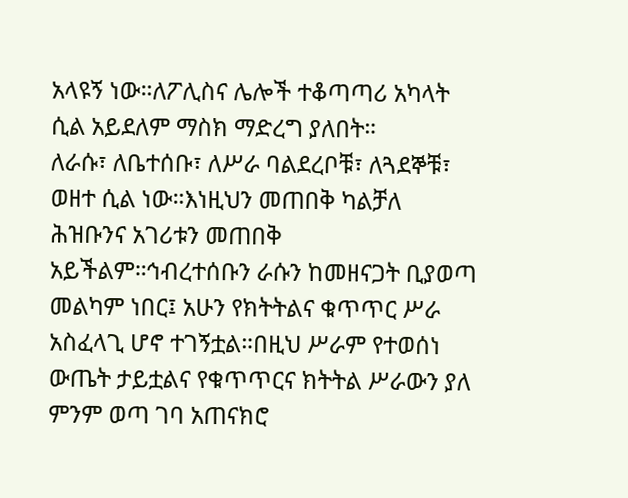አላዩኝ ነው።ለፖሊስና ሌሎች ተቆጣጣሪ አካላት ሲል አይደለም ማስክ ማድረግ ያለበት።
ለራሱ፣ ለቤተሰቡ፣ ለሥራ ባልደረቦቹ፣ ለጓደኞቹ፣ ወዘተ ሲል ነው።እነዚህን መጠበቅ ካልቻለ ሕዝቡንና አገሪቱን መጠበቅ አይችልም።ኅብረተሰቡን ራሱን ከመዘናጋት ቢያወጣ መልካም ነበር፤ አሁን የክትትልና ቁጥጥር ሥራ አስፈላጊ ሆኖ ተገኝቷል።በዚህ ሥራም የተወሰነ ውጤት ታይቷልና የቁጥጥርና ክትትል ሥራውን ያለ ምንም ወጣ ገባ አጠናክሮ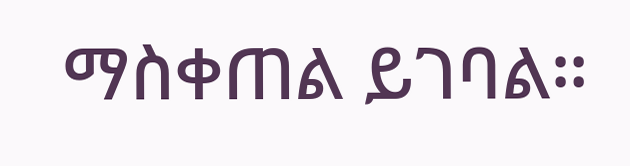ማስቀጠል ይገባል።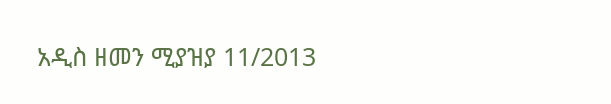አዲስ ዘመን ሚያዝያ 11/2013